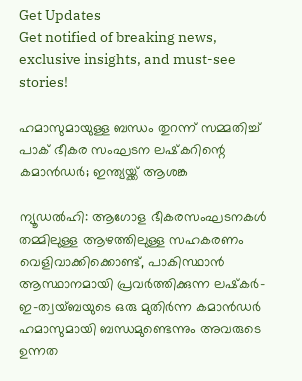Get Updates
Get notified of breaking news, exclusive insights, and must-see stories!

ഹമാസുമായുള്ള ബന്ധം തുറന്ന് സമ്മതിച്ച് പാക് ഭീകര സംഘടന ലഷ്‌കറിന്റെ കമാൻഡർ; ഇന്ത്യയ്ക്ക് ആശങ്ക

ന്യൂഡൽഹി: ആഗോള ഭീകരസംഘടനകൾ തമ്മിലുള്ള ആഴത്തിലുള്ള സഹകരണം വെളിവാക്കിക്കൊണ്ട്, പാകിസ്ഥാൻ ആസ്ഥാനമായി പ്രവർത്തിക്കുന്ന ലഷ്‌കർ-ഇ-ത്വയ്ബയുടെ ഒരു മുതിർന്ന കമാൻഡർ ഹമാസുമായി ബന്ധമുണ്ടെന്നും അവരുടെ ഉന്നത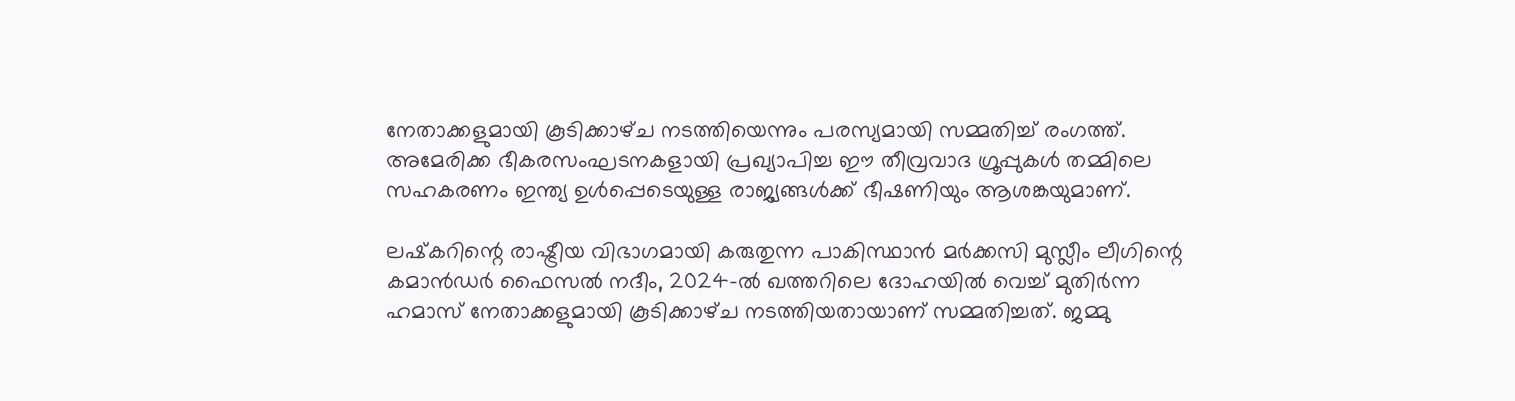നേതാക്കളുമായി കൂടിക്കാഴ്‌ച നടത്തിയെന്നും പരസ്യമായി സമ്മതിച്ച് രംഗത്ത്. അമേരിക്ക ഭീകരസംഘടനകളായി പ്രഖ്യാപിച്ച ഈ തീവ്രവാദ ഗ്രൂപ്പുകൾ തമ്മിലെ സഹകരണം ഇന്ത്യ ഉൾപ്പെടെയുള്ള രാജ്യങ്ങൾക്ക് ഭീഷണിയും ആശങ്കയുമാണ്.

ലഷ്‌കറിന്റെ രാഷ്ട്രീയ വിഭാഗമായി കരുതുന്ന പാകിസ്ഥാൻ മർക്കസി മുസ്ലീം ലീഗിന്റെ കമാൻഡർ ഫൈസൽ നദീം, 2024-ൽ ഖത്തറിലെ ദോഹയിൽ വെച്ച് മുതിർന്ന ഹമാസ് നേതാക്കളുമായി കൂടിക്കാഴ്‌ച നടത്തിയതായാണ് സമ്മതിച്ചത്. ജമ്മു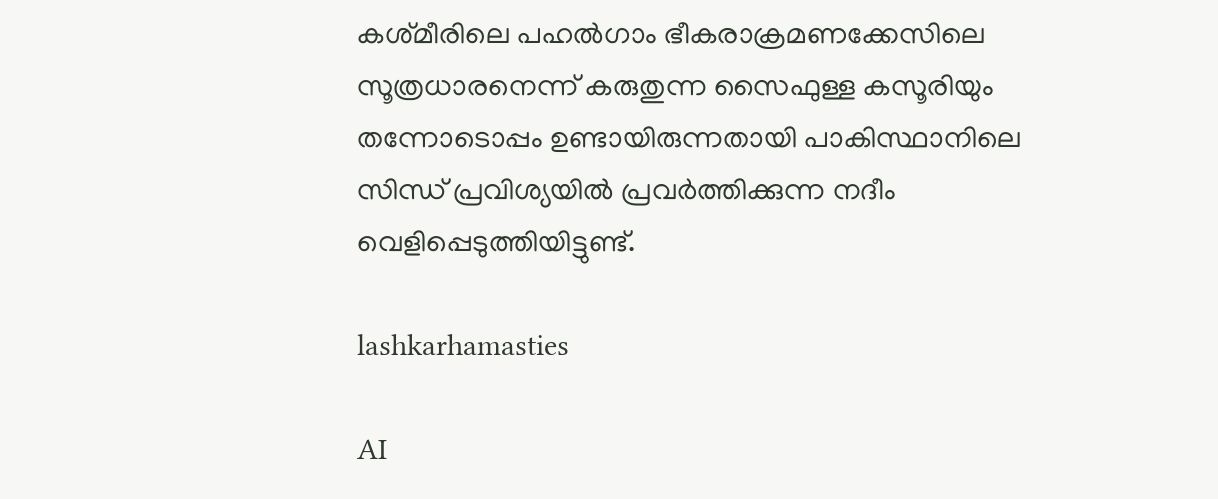കശ്‌മീരിലെ പഹൽഗാം ഭീകരാക്രമണക്കേസിലെ സൂത്രധാരനെന്ന് കരുതുന്ന സൈഫുള്ള കസൂരിയും തന്നോടൊപ്പം ഉണ്ടായിരുന്നതായി പാകിസ്ഥാനിലെ സിന്ധ് പ്രവിശ്യയിൽ പ്രവർത്തിക്കുന്ന നദീം വെളിപ്പെടുത്തിയിട്ടുണ്ട്.

lashkarhamasties

AI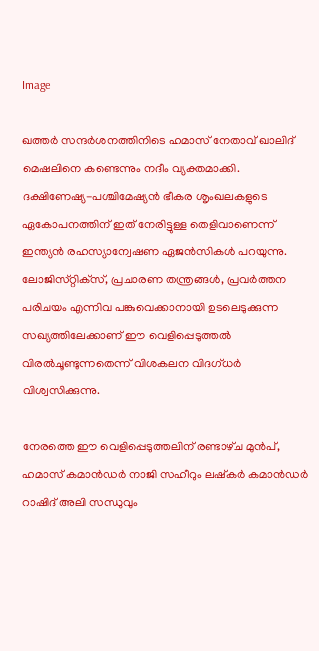Image

ഖത്തർ സന്ദർശനത്തിനിടെ ഹമാസ് നേതാവ് ഖാലിദ് മെഷലിനെ കണ്ടെന്നും നദീം വ്യക്തമാക്കി. ദക്ഷിണേഷ്യ-പശ്ചിമേഷ്യൻ ഭീകര ശൃംഖലകളുടെ ഏകോപനത്തിന് ഇത് നേരിട്ടുള്ള തെളിവാണെന്ന് ഇന്ത്യൻ രഹസ്യാന്വേഷണ ഏജൻസികൾ പറയുന്നു. ലോജിസ്‌റ്റിക്‌സ്, പ്രചാരണ തന്ത്രങ്ങൾ, പ്രവർത്തന പരിചയം എന്നിവ പങ്കുവെക്കാനായി ഉടലെടുക്കുന്ന സഖ്യത്തിലേക്കാണ് ഈ വെളിപ്പെടുത്തൽ വിരൽചൂണ്ടുന്നതെന്ന് വിശകലന വിദഗ്‌ധർ വിശ്വസിക്കുന്നു.

നേരത്തെ ഈ വെളിപ്പെടുത്തലിന് രണ്ടാഴ്‌ച മുൻപ്, ഹമാസ് കമാൻഡർ നാജി സഹീറും ലഷ്‌കർ കമാൻഡർ റാഷിദ് അലി സന്ധുവും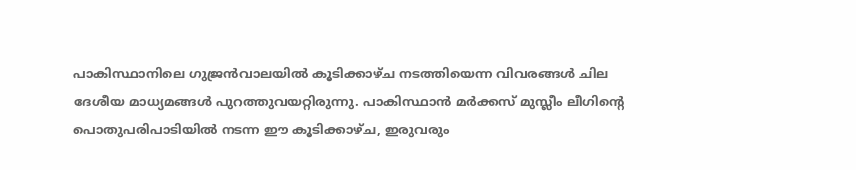പാകിസ്ഥാനിലെ ഗുജ്രൻവാലയിൽ കൂടിക്കാഴ്‌ച നടത്തിയെന്ന വിവരങ്ങൾ ചില ദേശീയ മാധ്യമങ്ങൾ പുറത്തുവയറ്റിരുന്നു. പാകിസ്ഥാൻ മർക്കസ് മുസ്ലീം ലീഗിന്റെ പൊതുപരിപാടിയിൽ നടന്ന ഈ കൂടിക്കാഴ്‌ച, ഇരുവരും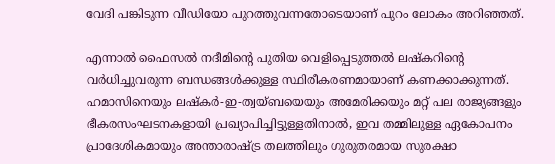വേദി പങ്കിടുന്ന വീഡിയോ പുറത്തുവന്നതോടെയാണ് പുറം ലോകം അറിഞ്ഞത്.

എന്നാൽ ഫൈസൽ നദീമിന്റെ പുതിയ വെളിപ്പെടുത്തൽ ലഷ്‌കറിന്റെ വർധിച്ചുവരുന്ന ബന്ധങ്ങൾക്കുള്ള സ്ഥിരീകരണമായാണ് കണക്കാക്കുന്നത്. ഹമാസിനെയും ലഷ്‌കർ-ഇ-ത്വയ്ബയെയും അമേരിക്കയും മറ്റ് പല രാജ്യങ്ങളും ഭീകരസംഘടനകളായി പ്രഖ്യാപിച്ചിട്ടുള്ളതിനാൽ, ഇവ തമ്മിലുള്ള ഏകോപനം പ്രാദേശികമായും അന്താരാഷ്ട്ര തലത്തിലും ഗുരുതരമായ സുരക്ഷാ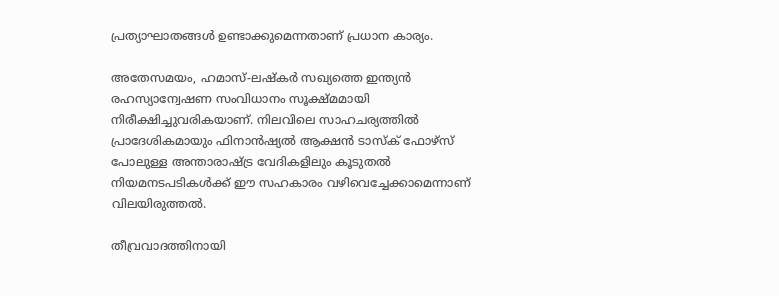പ്രത്യാഘാതങ്ങൾ ഉണ്ടാക്കുമെന്നതാണ് പ്രധാന കാര്യം.

അതേസമയം, ഹമാസ്-ലഷ്‌കർ സഖ്യത്തെ ഇന്ത്യൻ രഹസ്യാന്വേഷണ സംവിധാനം സൂക്ഷ്‌മമായി നിരീക്ഷിച്ചുവരികയാണ്. നിലവിലെ സാഹചര്യത്തിൽ പ്രാദേശികമായും ഫിനാൻഷ്യൽ ആക്ഷൻ ടാസ്‌ക് ഫോഴ്‌സ് പോലുള്ള അന്താരാഷ്ട്ര വേദികളിലും കൂടുതൽ നിയമനടപടികൾക്ക് ഈ സഹകാരം വഴിവെച്ചേക്കാമെന്നാണ് വിലയിരുത്തൽ.

തീവ്രവാദത്തിനായി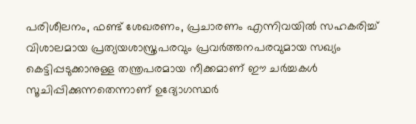പരിശീലനം, ഫണ്ട് ശേഖരണം, പ്രചാരണം എന്നിവയിൽ സഹകരിച്ച് വിശാലമായ പ്രത്യയശാസ്ത്രപരവും പ്രവർത്തനപരവുമായ സഖ്യം കെട്ടിപ്പടുക്കാനുള്ള തന്ത്രപരമായ നീക്കമാണ് ഈ ചർച്ചകൾ സൂചിപ്പിക്കുന്നതെന്നാണ് ഉദ്യോഗസ്ഥർ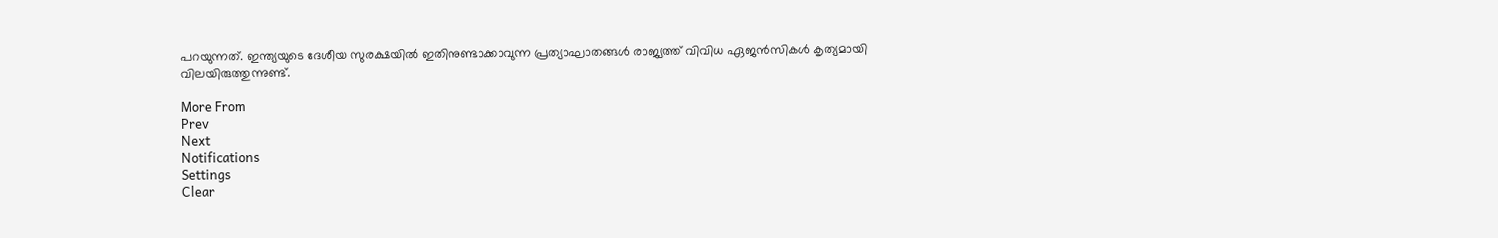പറയുന്നത്. ഇന്ത്യയുടെ ദേശീയ സുരക്ഷയിൽ ഇതിനുണ്ടാക്കാവുന്ന പ്രത്യാഘാതങ്ങൾ രാജ്യത്ത് വിവിധ ഏജൻസികൾ കൃത്യമായി വിലയിരുത്തുന്നുണ്ട്.

More From
Prev
Next
Notifications
Settings
Clear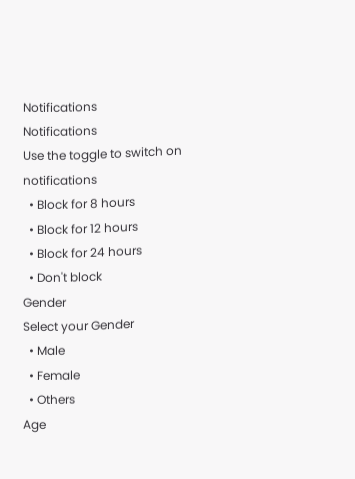Notifications
Notifications
Use the toggle to switch on notifications
  • Block for 8 hours
  • Block for 12 hours
  • Block for 24 hours
  • Don't block
Gender
Select your Gender
  • Male
  • Female
  • Others
Age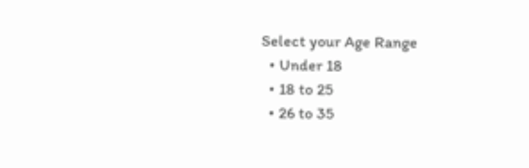Select your Age Range
  • Under 18
  • 18 to 25
  • 26 to 35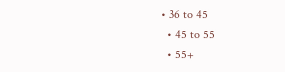• 36 to 45
  • 45 to 55
  • 55+